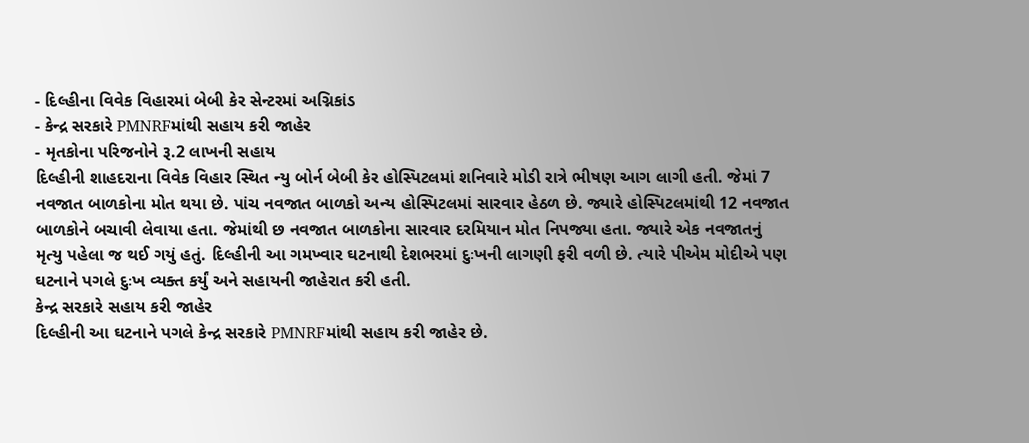- દિલ્હીના વિવેક વિહારમાં બેબી કેર સેન્ટરમાં અગ્નિકાંડ
- કેન્દ્ર સરકારે PMNRFમાંથી સહાય કરી જાહેર
- મૃતકોના પરિજનોને રૂ.2 લાખની સહાય
દિલ્હીની શાહદરાના વિવેક વિહાર સ્થિત ન્યુ બોર્ન બેબી કેર હોસ્પિટલમાં શનિવારે મોડી રાત્રે ભીષણ આગ લાગી હતી. જેમાં 7 નવજાત બાળકોના મોત થયા છે. પાંચ નવજાત બાળકો અન્ય હોસ્પિટલમાં સારવાર હેઠળ છે. જ્યારે હોસ્પિટલમાંથી 12 નવજાત બાળકોને બચાવી લેવાયા હતા. જેમાંથી છ નવજાત બાળકોના સારવાર દરમિયાન મોત નિપજ્યા હતા. જ્યારે એક નવજાતનું મૃત્યુ પહેલા જ થઈ ગયું હતું. દિલ્હીની આ ગમખ્વાર ઘટનાથી દેશભરમાં દુઃખની લાગણી ફરી વળી છે. ત્યારે પીએમ મોદીએ પણ ઘટનાને પગલે દુઃખ વ્યક્ત કર્યું અને સહાયની જાહેરાત કરી હતી.
કેન્દ્ર સરકારે સહાય કરી જાહેર
દિલ્હીની આ ઘટનાને પગલે કેન્દ્ર સરકારે PMNRFમાંથી સહાય કરી જાહેર છે.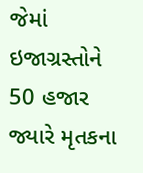જેમાં ઇજાગ્રસ્તોને 50 હજાર જ્યારે મૃતકના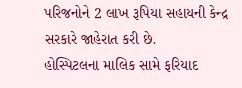પરિજનોને 2 લાખ રૂપિયા સહાયની કેન્દ્ર સરકારે જાહેરાત કરી છે.
હોસ્પિટલના માલિક સામે ફરિયાદ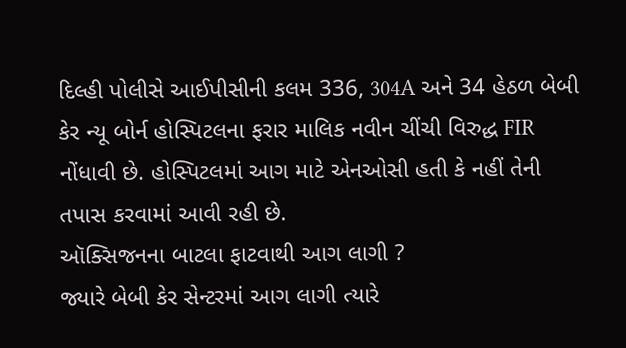દિલ્હી પોલીસે આઈપીસીની કલમ 336, 304A અને 34 હેઠળ બેબી કેર ન્યૂ બોર્ન હોસ્પિટલના ફરાર માલિક નવીન ચીંચી વિરુદ્ધ FIR નોંધાવી છે. હોસ્પિટલમાં આગ માટે એનઓસી હતી કે નહીં તેની તપાસ કરવામાં આવી રહી છે.
ઑક્સિજનના બાટલા ફાટવાથી આગ લાગી ?
જ્યારે બેબી કેર સેન્ટરમાં આગ લાગી ત્યારે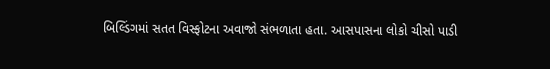બિલ્ડિંગમાં સતત વિસ્ફોટના અવાજો સંભળાતા હતા. આસપાસના લોકો ચીસો પાડી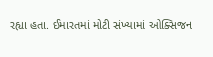રહ્યા હતા. ઈમારતમાં મોટી સંખ્યામાં ઓક્સિજન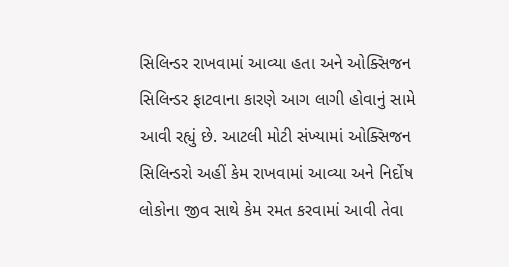સિલિન્ડર રાખવામાં આવ્યા હતા અને ઓક્સિજન સિલિન્ડર ફાટવાના કારણે આગ લાગી હોવાનું સામે આવી રહ્યું છે. આટલી મોટી સંખ્યામાં ઓક્સિજન સિલિન્ડરો અહીં કેમ રાખવામાં આવ્યા અને નિર્દોષ લોકોના જીવ સાથે કેમ રમત કરવામાં આવી તેવા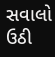સવાલો ઉઠી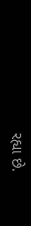રહ્યા છે.